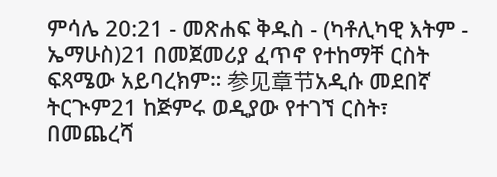ምሳሌ 20:21 - መጽሐፍ ቅዱስ - (ካቶሊካዊ እትም - ኤማሁስ)21 በመጀመሪያ ፈጥኖ የተከማቸ ርስት ፍጻሜው አይባረክም። 参见章节አዲሱ መደበኛ ትርጒም21 ከጅምሩ ወዲያው የተገኘ ርስት፣ በመጨረሻ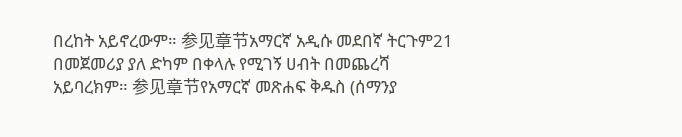በረከት አይኖረውም። 参见章节አማርኛ አዲሱ መደበኛ ትርጉም21 በመጀመሪያ ያለ ድካም በቀላሉ የሚገኝ ሀብት በመጨረሻ አይባረክም። 参见章节የአማርኛ መጽሐፍ ቅዱስ (ሰማንያ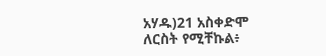አሃዱ)21 አስቀድሞ ለርስት የሚቸኩል፥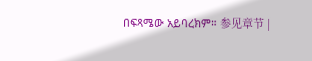በፍጻሜው አይባረክም። 参见章节 |